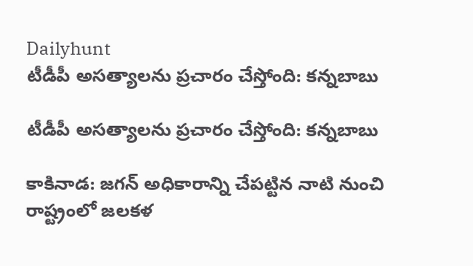Dailyhunt
టీడీపీ అసత్యాలను ప్రచారం చేస్తోంది: కన్నబాబు

టీడీపీ అసత్యాలను ప్రచారం చేస్తోంది: కన్నబాబు

కాకినాడ: జగన్ అధికారాన్ని చేపట్టిన నాటి నుంచి రాష్ట్రంలో జలకళ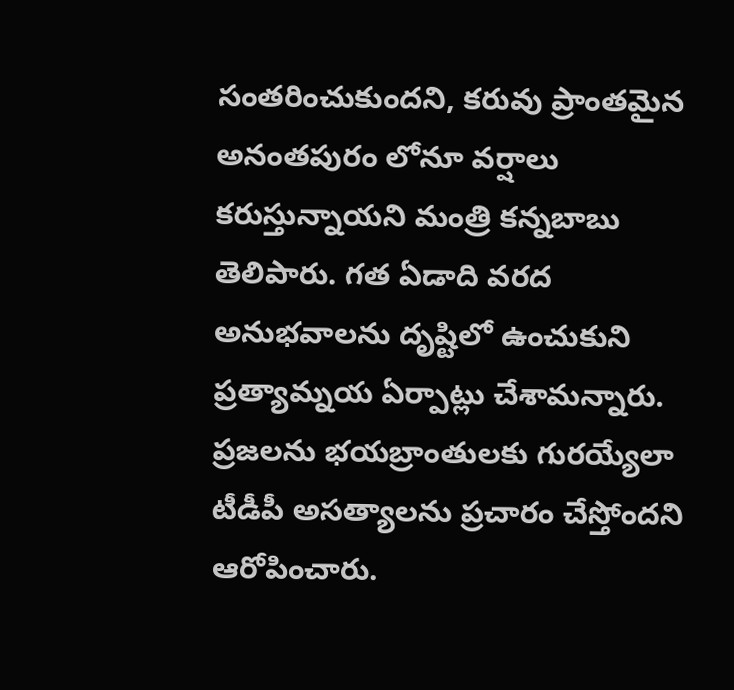సంతరించుకుందని, కరువు ప్రాంతమైన అనంతపురం లోనూ వర్షాలు కరుస్తున్నాయని మంత్రి కన్నబాబు తెలిపారు. గత ఏడాది వరద అనుభవాలను దృష్టిలో ఉంచుకుని ప్రత్యామ్నయ ఏర్పాట్లు చేశామన్నారు. ప్రజలను భయబ్రాంతులకు గురయ్యేలా టీడీపీ అసత్యాలను ప్రచారం చేస్తోందని ఆరోపించారు.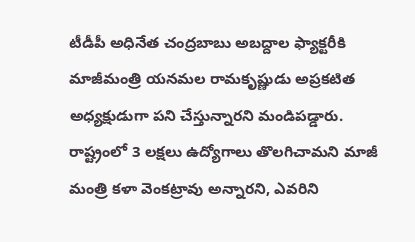టీడీపీ అధినేత చంద్రబాబు అబద్దాల ఫ్యాక్టరీకి మాజీమంత్రి యనమల రామకృష్ణుడు అప్రకటిత అధ్యక్షుడుగా పని చేస్తున్నారని మండిపడ్డారు. రాష్ట్రంలో 3 లక్షలు ఉద్యోగాలు తొలగిచామని మాజీ మంత్రి కళా వెంకట్రావు అన్నారని, ఎవరిని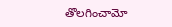తొలగించామో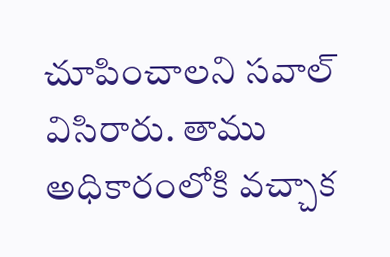చూపించాలని సవాల్ విసిరారు. తాము అధికారంలోకి వచ్చాక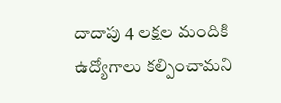దాదాపు 4 లక్షల మందికి ఉద్యోగాలు కల్పించామని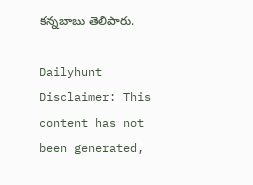కన్నబాబు తెలిపారు.

Dailyhunt
Disclaimer: This content has not been generated,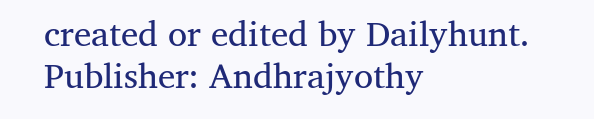created or edited by Dailyhunt. Publisher: Andhrajyothy